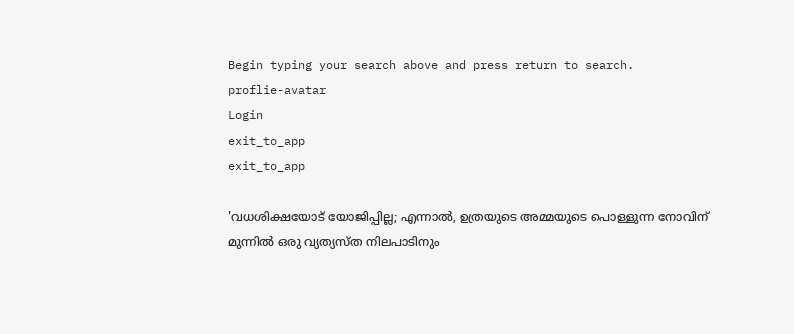Begin typing your search above and press return to search.
proflie-avatar
Login
exit_to_app
exit_to_app

'വധശിക്ഷയോട് യോജിപ്പില്ല; എന്നാൽ, ഉത്രയുടെ അമ്മയുടെ പൊള്ളുന്ന നോവിന് മുന്നില്‍ ഒരു വ്യത്യസ്ത നിലപാടിനും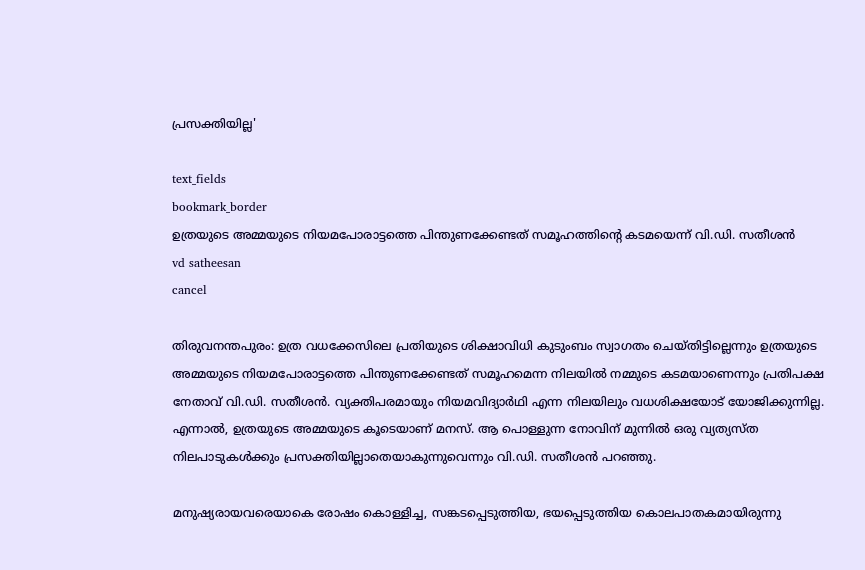പ്രസക്തിയില്ല'

text_fields
bookmark_border
ഉത്രയുടെ അമ്മയുടെ നിയമപോരാട്ടത്തെ പിന്തുണക്കേണ്ടത് സമൂഹത്തിന്‍റെ കടമയെന്ന് വി.ഡി. സതീശൻ
vd satheesan
cancel

തിരുവനന്തപുരം: ഉത്ര വധക്കേസിലെ പ്രതിയുടെ ശിക്ഷാവിധി കുടുംബം സ്വാഗതം ചെയ്തിട്ടില്ലെന്നും ഉത്രയുടെ അമ്മയുടെ നിയമപോരാട്ടത്തെ പിന്തുണക്കേണ്ടത് സമൂഹമെന്ന നിലയില്‍ നമ്മുടെ കടമയാണെന്നും പ്രതിപക്ഷ നേതാവ് വി.ഡി. സതീശൻ. വ്യക്തിപരമായും നിയമവിദ്യാര്‍ഥി എന്ന നിലയിലും വധശിക്ഷയോട് യോജിക്കുന്നില്ല. എന്നാൽ, ഉത്രയുടെ അമ്മയുടെ കൂടെയാണ് മനസ്. ആ പൊള്ളുന്ന നോവിന് മുന്നില്‍ ഒരു വ്യത്യസ്ത നിലപാടുകള്‍ക്കും പ്രസക്തിയില്ലാതെയാകുന്നുവെന്നും വി.ഡി. സതീശൻ പറഞ്ഞു.

മനുഷ്യരായവരെയാകെ രോഷം കൊള്ളിച്ച, സങ്കടപ്പെടുത്തിയ, ഭയപ്പെടുത്തിയ കൊലപാതകമായിരുന്നു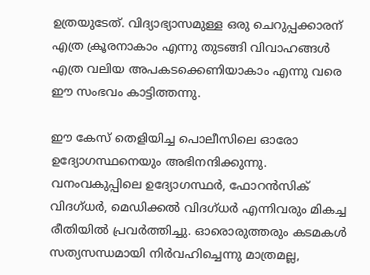ഉത്രയുടേത്. വിദ്യാഭ്യാസമുള്ള ഒരു ചെറുപ്പക്കാരന് എത്ര ക്രൂരനാകാം എന്നു തുടങ്ങി വിവാഹങ്ങള്‍ എത്ര വലിയ അപകടക്കെണിയാകാം എന്നു വരെ ഈ സംഭവം കാട്ടിത്തന്നു.

ഈ കേസ് തെളിയിച്ച പൊലീസിലെ ഓരോ ഉദ്യോഗസ്ഥനെയും അഭിനന്ദിക്കുന്നു. വനംവകുപ്പിലെ ഉദ്യോഗസ്ഥര്‍, ഫോറന്‍സിക് വിദഗ്ധര്‍, മെഡിക്കല്‍ വിദഗ്ധര്‍ എന്നിവരും മികച്ച രീതിയില്‍ പ്രവര്‍ത്തിച്ചു. ഓരൊരുത്തരും കടമകള്‍ സത്യസന്ധമായി നിര്‍വഹിച്ചെന്നു മാത്രമല്ല,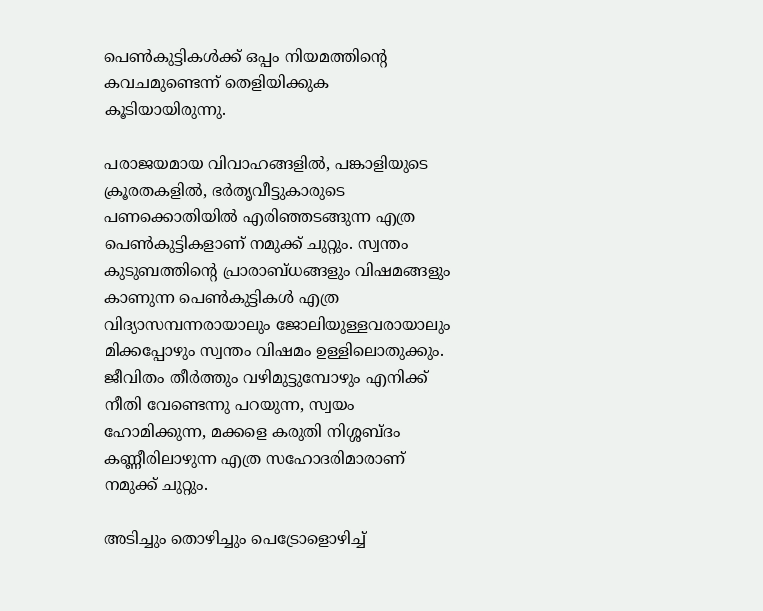പെണ്‍കുട്ടികള്‍ക്ക് ഒപ്പം നിയമത്തിന്‍റെ കവചമുണ്ടെന്ന് തെളിയിക്കുക കൂടിയായിരുന്നു.

പരാജയമായ വിവാഹങ്ങളില്‍, പങ്കാളിയുടെ ക്രൂരതകളില്‍, ഭര്‍തൃവീട്ടുകാരുടെ പണക്കൊതിയില്‍ എരിഞ്ഞടങ്ങുന്ന എത്ര പെണ്‍കുട്ടികളാണ് നമുക്ക് ചുറ്റും. സ്വന്തം കുടുബത്തിന്‍റെ പ്രാരാബ്ധങ്ങളും വിഷമങ്ങളും കാണുന്ന പെണ്‍കുട്ടികള്‍ എത്ര വിദ്യാസമ്പന്നരായാലും ജോലിയുള്ളവരായാലും മിക്കപ്പോഴും സ്വന്തം വിഷമം ഉള്ളിലൊതുക്കും. ജീവിതം തീര്‍ത്തും വഴിമുട്ടുമ്പോഴും എനിക്ക് നീതി വേണ്ടെന്നു പറയുന്ന, സ്വയം ഹോമിക്കുന്ന, മക്കളെ കരുതി നിശ്ശബ്ദം കണ്ണീരിലാഴുന്ന എത്ര സഹോദരിമാരാണ് നമുക്ക് ചുറ്റും.

അടിച്ചും തൊഴിച്ചും പെട്രോളൊഴിച്ച്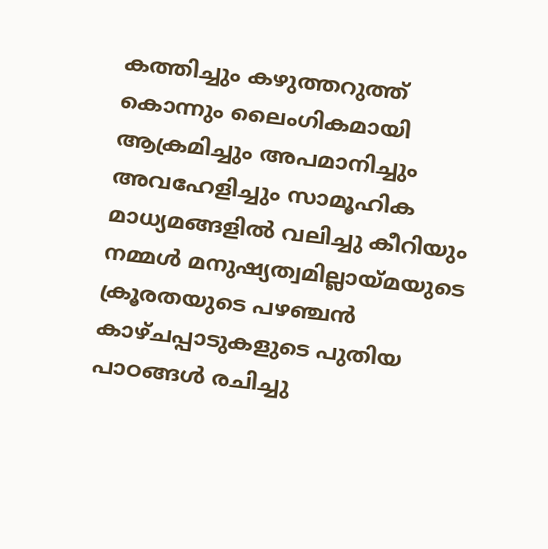കത്തിച്ചും കഴുത്തറുത്ത് കൊന്നും ലൈംഗികമായി ആക്രമിച്ചും അപമാനിച്ചും അവഹേളിച്ചും സാമൂഹിക മാധ്യമങ്ങളില്‍ വലിച്ചു കീറിയും നമ്മള്‍ മനുഷ്യത്വമില്ലായ്മയുടെ ക്രൂരതയുടെ പഴഞ്ചന്‍ കാഴ്ചപ്പാടുകളുടെ പുതിയ പാഠങ്ങള്‍ രചിച്ചു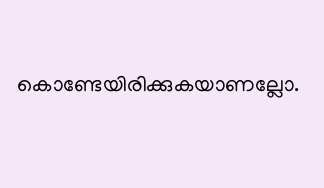കൊണ്ടേയിരിക്കുകയാണല്ലോ.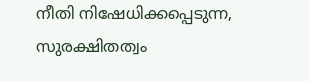നീതി നിഷേധിക്കപ്പെടുന്ന, സുരക്ഷിതത്വം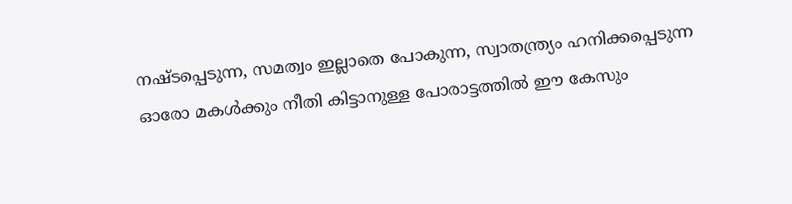നഷ്ടപ്പെടുന്ന, സമത്വം ഇല്ലാതെ പോകുന്ന, സ്വാതന്ത്ര്യം ഹനിക്കപ്പെടുന്ന ഓരോ മകള്‍ക്കും നീതി കിട്ടാനുള്ള പോരാട്ടത്തില്‍ ഈ കേസും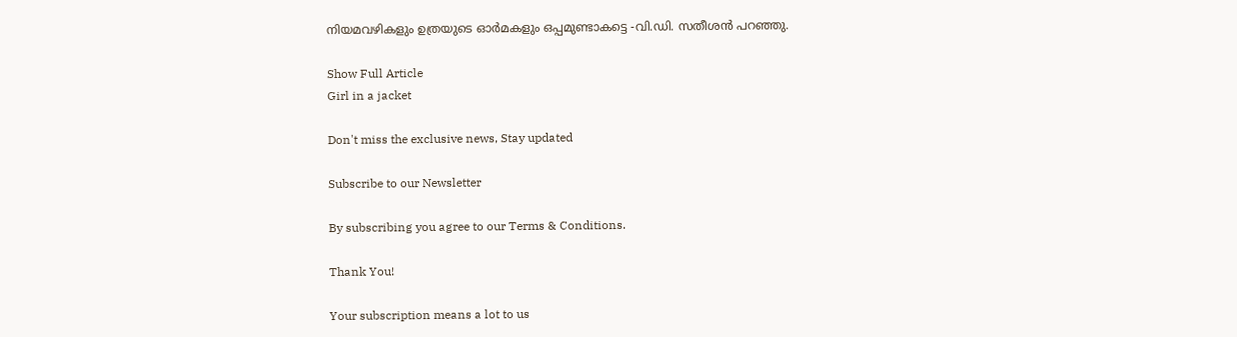നിയമവഴികളും ഉത്രയുടെ ഓര്‍മകളും ഒപ്പമുണ്ടാകട്ടെ -വി.ഡി. സതീശൻ പറഞ്ഞു.

Show Full Article
Girl in a jacket

Don't miss the exclusive news, Stay updated

Subscribe to our Newsletter

By subscribing you agree to our Terms & Conditions.

Thank You!

Your subscription means a lot to us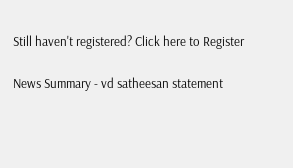Still haven't registered? Click here to Register

News Summary - vd satheesan statement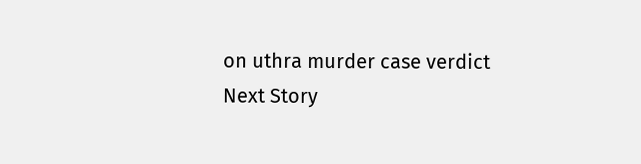on uthra murder case verdict
Next Story